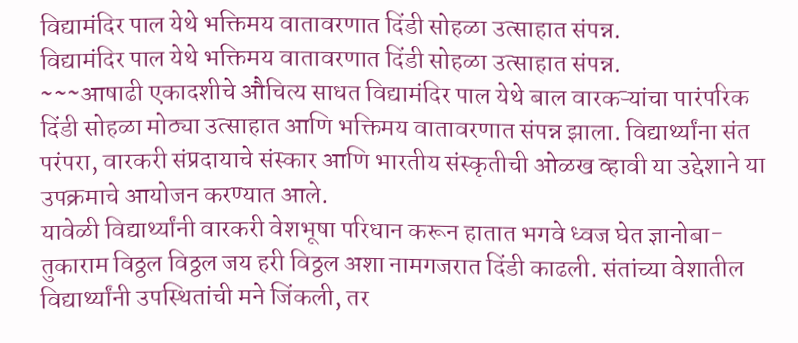विद्यामंदिर पाल येथे भक्तिमय वातावरणात दिंडी सोहळा उत्साहात संपन्न.
विद्यामंदिर पाल येथे भक्तिमय वातावरणात दिंडी सोहळा उत्साहात संपन्न.
~~~आषाढी एकादशीचे औचित्य साधत विद्यामंदिर पाल येथे बाल वारकऱ्यांचा पारंपरिक दिंडी सोहळा मोठ्या उत्साहात आणि भक्तिमय वातावरणात संपन्न झाला. विद्यार्थ्यांना संत परंपरा, वारकरी संप्रदायाचे संस्कार आणि भारतीय संस्कृतीची ओळख व्हावी या उद्देशाने या उपक्रमाचे आयोजन करण्यात आले.
यावेळी विद्यार्थ्यांनी वारकरी वेशभूषा परिधान करून हातात भगवे ध्वज घेत ज्ञानोबा-तुकाराम विठ्ठल विठ्ठल जय हरी विठ्ठल अशा नामगजरात दिंडी काढली. संतांच्या वेशातील विद्यार्थ्यांनी उपस्थितांची मने जिंकली, तर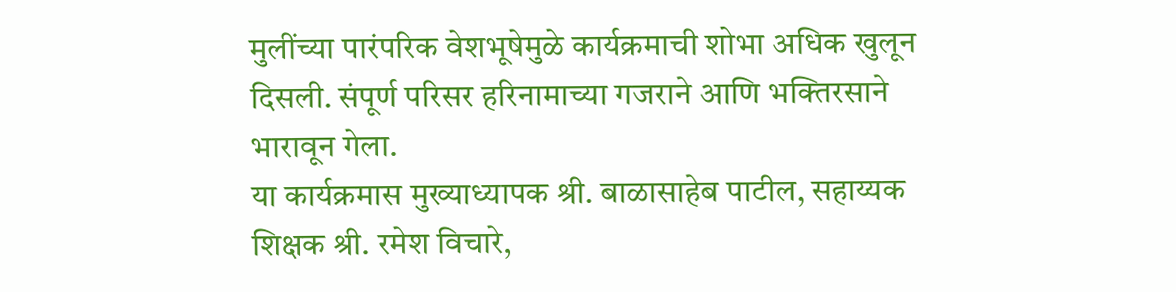मुलींच्या पारंपरिक वेशभूषेमुळे कार्यक्रमाची शोभा अधिक खुलून दिसली. संपूर्ण परिसर हरिनामाच्या गजराने आणि भक्तिरसाने भारावून गेला.
या कार्यक्रमास मुख्याध्यापक श्री. बाळासाहेब पाटील, सहाय्यक शिक्षक श्री. रमेश विचारे,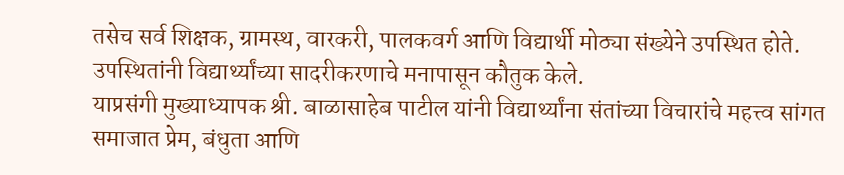तसेच सर्व शिक्षक, ग्रामस्थ, वारकरी, पालकवर्ग आणि विद्यार्थी मोठ्या संख्येने उपस्थित होते. उपस्थितांनी विद्यार्थ्यांच्या सादरीकरणाचे मनापासून कौतुक केले.
याप्रसंगी मुख्याध्यापक श्री. बाळासाहेब पाटील यांनी विद्यार्थ्यांना संतांच्या विचारांचे महत्त्व सांगत समाजात प्रेम, बंधुता आणि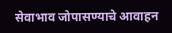सेवाभाव जोपासण्याचे आवाहन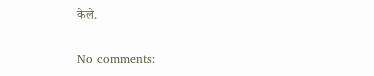केले.

No comments: